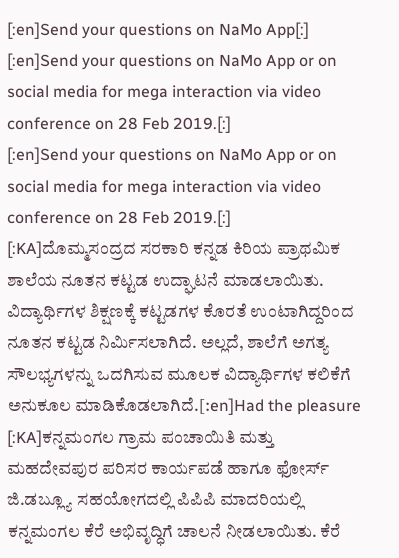[:en]Send your questions on NaMo App[:]
[:en]Send your questions on NaMo App or on social media for mega interaction via video conference on 28 Feb 2019.[:]
[:en]Send your questions on NaMo App or on social media for mega interaction via video conference on 28 Feb 2019.[:]
[:KA]ದೊಮ್ಮಸಂದ್ರದ ಸರಕಾರಿ ಕನ್ನಡ ಕಿರಿಯ ಪ್ರಾಥಮಿಕ ಶಾಲೆಯ ನೂತನ ಕಟ್ಟಡ ಉದ್ಘಾಟನೆ ಮಾಡಲಾಯಿತು. ವಿದ್ಯಾರ್ಥಿಗಳ ಶಿಕ್ಷಣಕ್ಕೆ ಕಟ್ಟಡಗಳ ಕೊರತೆ ಉಂಟಾಗಿದ್ದರಿಂದ ನೂತನ ಕಟ್ಟಡ ನಿರ್ಮಿಸಲಾಗಿದೆ. ಅಲ್ಲದೆ, ಶಾಲೆಗೆ ಅಗತ್ಯ ಸೌಲಭ್ಯಗಳನ್ನು ಒದಗಿಸುವ ಮೂಲಕ ವಿದ್ಯಾರ್ಥಿಗಳ ಕಲಿಕೆಗೆ ಅನುಕೂಲ ಮಾಡಿಕೊಡಲಾಗಿದೆ.[:en]Had the pleasure
[:KA]ಕನ್ನಮಂಗಲ ಗ್ರಾಮ ಪಂಚಾಯಿತಿ ಮತ್ತು ಮಹದೇವಪುರ ಪರಿಸರ ಕಾರ್ಯಪಡೆ ಹಾಗೂ ಫೋರ್ಸ್ ಜಿ.ಡಬ್ಲ್ಯೂ ಸಹಯೋಗದಲ್ಲಿ ಪಿಪಿಪಿ ಮಾದರಿಯಲ್ಲಿ ಕನ್ನಮಂಗಲ ಕೆರೆ ಅಭಿವೃದ್ಧಿಗೆ ಚಾಲನೆ ನೀಡಲಾಯಿತು. ಕೆರೆ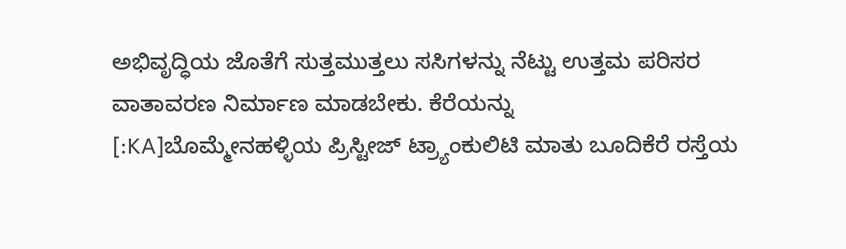ಅಭಿವೃದ್ಧಿಯ ಜೊತೆಗೆ ಸುತ್ತಮುತ್ತಲು ಸಸಿಗಳನ್ನು ನೆಟ್ಟು ಉತ್ತಮ ಪರಿಸರ ವಾತಾವರಣ ನಿರ್ಮಾಣ ಮಾಡಬೇಕು. ಕೆರೆಯನ್ನು
[:KA]ಬೊಮ್ಮೇನಹಳ್ಳಿಯ ಪ್ರಿಸ್ಟೀಜ್ ಟ್ರ್ಯಾಂಕುಲಿಟಿ ಮಾತು ಬೂದಿಕೆರೆ ರಸ್ತೆಯ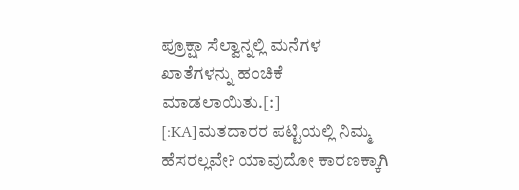ಪ್ರೂಕ್ಷಾ ಸೆಲ್ವಾನ್ನಲ್ಲಿ ಮನೆಗಳ ಖಾತೆಗಳನ್ನು ಹಂಚಿಕೆ ಮಾಡಲಾಯಿತು.[:]
[:KA]ಮತದಾರರ ಪಟ್ಟಿಯಲ್ಲಿ ನಿಮ್ಮ ಹೆಸರಲ್ಲವೇ? ಯಾವುದೋ ಕಾರಣಕ್ಕಾಗಿ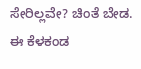ಸೇರಿಲ್ಲವೇ? ಚಿಂತೆ ಬೇಡ. ಈ ಕೆಳಕಂಡ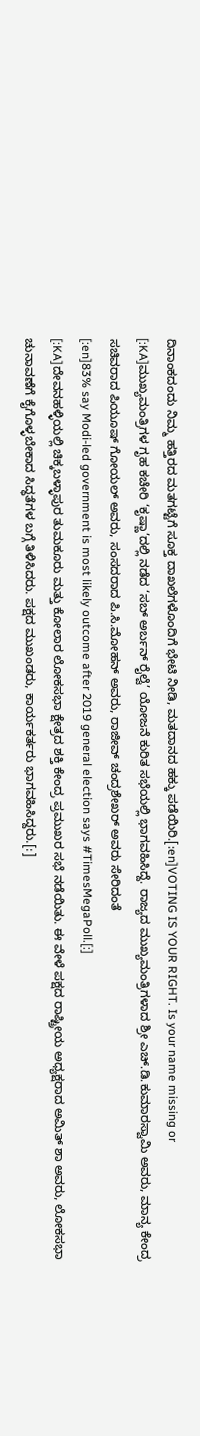ದಿನಾಂಕದಂದು ನಿಮ್ಮ ಹತ್ತಿರದ ಮತಗಟ್ಟೆಗೆ ಸೂಕ್ತ ದಾಖಲೆಗಳೊಂದಿಗೆ ಭೇಟಿ ನೀಡಿ, ಮತದಾನದ ಹಕ್ಕು ಪಡೆಯಿರಿ.[:en]VOTING IS YOUR RIGHT. Is your name missing or
[:KA]ಮುಖ್ಯಮಂತ್ರಿಗಳ ಗೃಹ ಕಚೇರಿ ‘ಕೃಷ್ಣಾ’ದಲ್ಲಿ ನಡೆದ ‘ಸಬ್ ಅರ್ಬನ್ ರೈಲ್ವೆ’ ಯೋಜನೆ ಕುರಿತ ಸಭೆಯಲ್ಲಿ ಭಾಗವಹಿಸಿದ್ದೆ. ರಾಜ್ಯದ ಮುಖ್ಯಮಂತ್ರಿಗಳಾದ ಶ್ರೀ ಎಚ್.ಡಿ.ಕುಮಾರಸ್ವಾಮಿ ಅವರು, ಮಾನ್ಯ ಕೇಂದ್ರ ಸಚಿವರಾದ ಪಿಯೂಷ್ ಗೋಯಲ್ ಅವರು, ಸಂಸದರಾದ ಪಿ.ಸಿ.ಮೋಹನ್ ಅವರು, ರಾಜೀವ್ ಚಂದ್ರಶೇಖರ್ ಅವರು ಸೇರಿದಂತೆ
[:en]83% say Modi-led government is most likely outcome after 2019 general election says #TimesMegaPoll.[:]
[:KA]ದೇವನಹಳ್ಳಿಯಲ್ಲಿ ಚಿಕ್ಕಬಳ್ಳಾಪುರ ತುಮಕೂರು ಮತ್ತು ಕೋಲಾರ ಲೋಕಸಭಾ ಕ್ಷೇತ್ರದ ಶಕ್ತಿ ಕೇಂದ್ರ ಪ್ರಮುಖರ ಸಭೆ ನಡೆಯಿತು. ಈ ವೇಳೆ ಪಕ್ಷದ ರಾಷ್ಟ್ರೀಯ ಅಧ್ಯಕ್ಷರಾದ ಅಮಿತ್ ಶಾ ಅವರು, ಲೋಕಸಭಾ ಚುನಾವಣೆಗೆ ಕೈಗೊಳ್ಳಬೇಕಾದ ಸಿದ್ಧತೆಗಳ ಬಗ್ಗೆ ತಿಳಿಸಿದರು. ಪಕ್ಷದ ಮುಖಂಡರು, ಕಾರ್ಯಕರ್ತರು ಭಾಗವಹಿಸಿದ್ದರು.[:]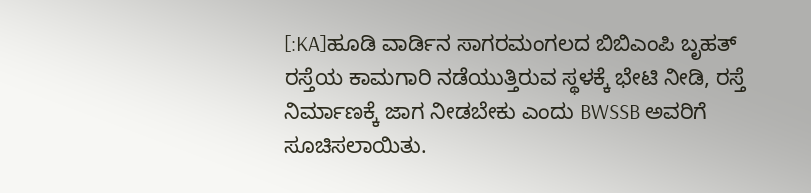[:KA]ಹೂಡಿ ವಾರ್ಡಿನ ಸಾಗರಮಂಗಲದ ಬಿಬಿಎಂಪಿ ಬೃಹತ್ ರಸ್ತೆಯ ಕಾಮಗಾರಿ ನಡೆಯುತ್ತಿರುವ ಸ್ಥಳಕ್ಕೆ ಭೇಟಿ ನೀಡಿ, ರಸ್ತೆ ನಿರ್ಮಾಣಕ್ಕೆ ಜಾಗ ನೀಡಬೇಕು ಎಂದು BWSSB ಅವರಿಗೆ ಸೂಚಿಸಲಾಯಿತು.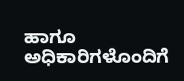ಹಾಗೂ ಅಧಿಕಾರಿಗಳೊಂದಿಗೆ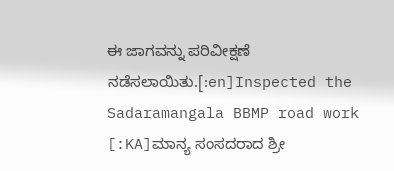ಈ ಜಾಗವನ್ನು ಪರಿವೀಕ್ಷಣೆ ನಡೆಸಲಾಯಿತು.[:en]Inspected the Sadaramangala BBMP road work
[:KA]ಮಾನ್ಯ ಸಂಸದರಾದ ಶ್ರೀ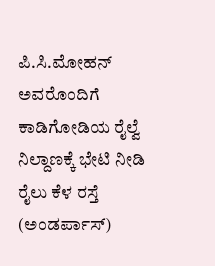ಪಿ.ಸಿ.ಮೋಹನ್ ಅವರೊಂದಿಗೆ ಕಾಡಿಗೋಡಿಯ ರೈಲ್ವೆ ನಿಲ್ದಾಣಕ್ಕೆ ಭೇಟಿ ನೀಡಿ ರೈಲು ಕೆಳ ರಸ್ತೆ (ಅಂಡರ್ಪಾಸ್)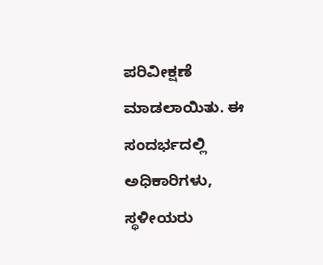ಪರಿವೀಕ್ಷಣೆ ಮಾಡಲಾಯಿತು. ಈ ಸಂದರ್ಭದಲ್ಲಿ ಅಧಿಕಾರಿಗಳು, ಸ್ಥಳೀಯರು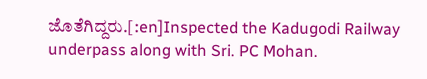ಜೊತೆಗಿದ್ದರು.[:en]Inspected the Kadugodi Railway underpass along with Sri. PC Mohan.